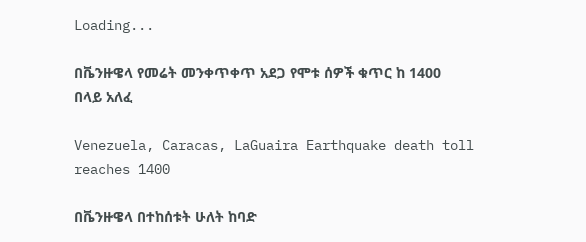Loading...

በቬንዙዌላ የመሬት መንቀጥቀጥ አደጋ የሞቱ ሰዎች ቁጥር ከ 1400 በላይ አለፈ

Venezuela, Caracas, LaGuaira Earthquake death toll reaches 1400

በቬንዙዌላ በተከሰቱት ሁለት ከባድ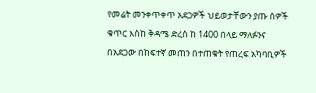የመሬት መንቀጥቀጥ አደጋዎች ህይወታቸውን ያጡ ሰዎች ቁጥር እስከ ቅዳሜ ድረስ ከ 1400 በላይ ማለፉንና በአደጋው በከፍተኛ መጠን በተጠቁት የጠረፍ አካባቢዎች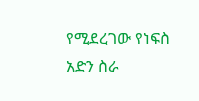የሚደረገው የነፍስ አድን ስራ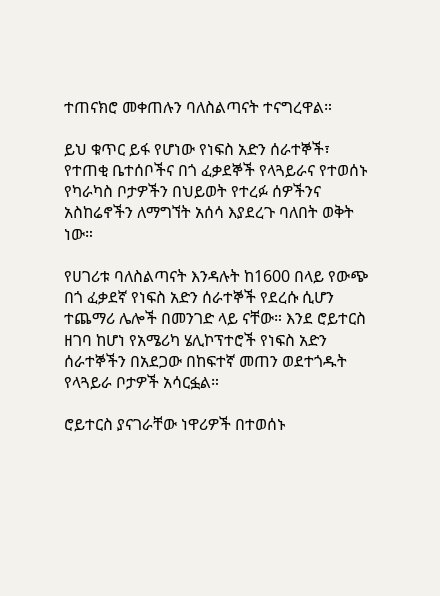ተጠናክሮ መቀጠሉን ባለስልጣናት ተናግረዋል።

ይህ ቁጥር ይፋ የሆነው የነፍስ አድን ሰራተኞች፣ የተጠቂ ቤተሰቦችና በጎ ፈቃደኞች የላጓይራና የተወሰኑ የካራካስ ቦታዎችን በህይወት የተረፉ ሰዎችንና አስከሬኖችን ለማግኘት አሰሳ እያደረጉ ባለበት ወቅት ነው።

የሀገሪቱ ባለስልጣናት እንዳሉት ከ1600 በላይ የውጭ በጎ ፈቃደኛ የነፍስ አድን ሰራተኞች የደረሱ ሲሆን ተጨማሪ ሌሎች በመንገድ ላይ ናቸው። እንደ ሮይተርስ ዘገባ ከሆነ የአሜሪካ ሄሊኮፕተሮች የነፍስ አድን ሰራተኞችን በአደጋው በከፍተኛ መጠን ወደተጎዱት የላጓይራ ቦታዎች አሳርፏል።

ሮይተርስ ያናገራቸው ነዋሪዎች በተወሰኑ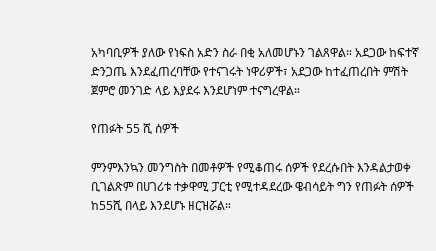አካባቢዎች ያለው የነፍስ አድን ስራ በቂ አለመሆኑን ገልጸዋል። አደጋው ከፍተኛ ድንጋጤ እንደፈጠረባቸው የተናገሩት ነዋሪዎች፣ አደጋው ከተፈጠረበት ምሽት ጀምሮ መንገድ ላይ እያደሩ እንደሆነም ተናግረዋል።

የጠፉት 55 ሺ ሰዎች

ምንምእንኳን መንግስት በመቶዎች የሚቆጠሩ ሰዎች የደረሱበት እንዳልታወቀ ቢገልጽም በሀገሪቱ ተቃዋሚ ፓርቲ የሚተዳደረው ዌብሳይት ግን የጠፉት ሰዎች ከ55ሺ በላይ እንደሆኑ ዘርዝሯል።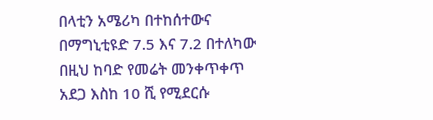በላቲን አሜሪካ በተከሰተውና በማግኒቲዩድ 7.5 እና 7.2 በተለካው በዚህ ከባድ የመሬት መንቀጥቀጥ አደጋ እስከ 10 ሺ የሚደርሱ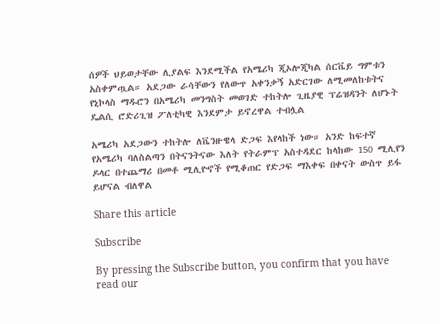ሰዎች ህይወታቸው ሊያልፍ እንደሚችል የአሜሪካ ጂኦሎጂካል ሰርቬይ ግምቱን አስቀምጧል። አደጋው ራሳቸውን የለውጥ አቀንቃኝ አድርገው ለሚመለከቱትና የኒኮላስ ማዱሮን በአሜሪካ መንግስት መወገድ ተከትሎ ጊዜያዊ ፕሬዝዳንት ለሆኑት ዴልሲ ሮድሪጊዝ ፖለቲካዊ እንደምታ ይኖረዋል ተብሏል

አሜሪካ አደጋውን ተከትሎ ለቬንዙዌላ ድጋፍ እየላከች ነው። አንድ ከፍተኛ የአሜሪካ ባለስልጣን በትናንትናው እለት የትራምፕ አስተዳደር ከላከው 150 ሚሊየን ዶላር በተጨማሪ በመቶ ሚሊዮኖች የሚቆጠር የድጋፍ ማእቀፍ በቀናት ውስጥ ይፋ ይሆናል ብለዋል

Share this article

Subscribe

By pressing the Subscribe button, you confirm that you have read our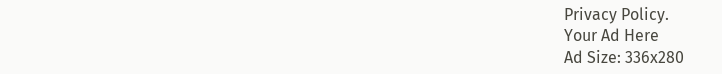Privacy Policy.
Your Ad Here
Ad Size: 336x280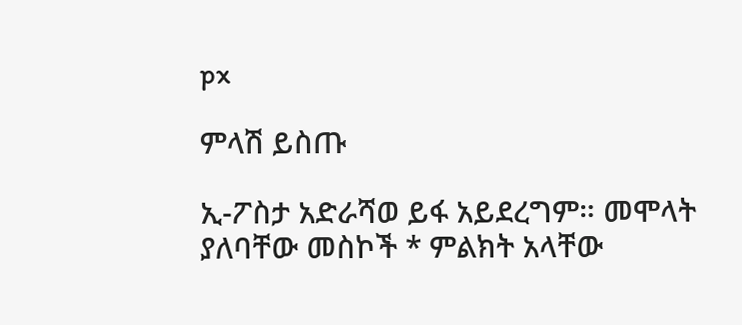px

ምላሽ ይስጡ

ኢ-ፖስታ አድራሻወ ይፋ አይደረግም። መሞላት ያለባቸው መስኮች * ምልክት አላቸው